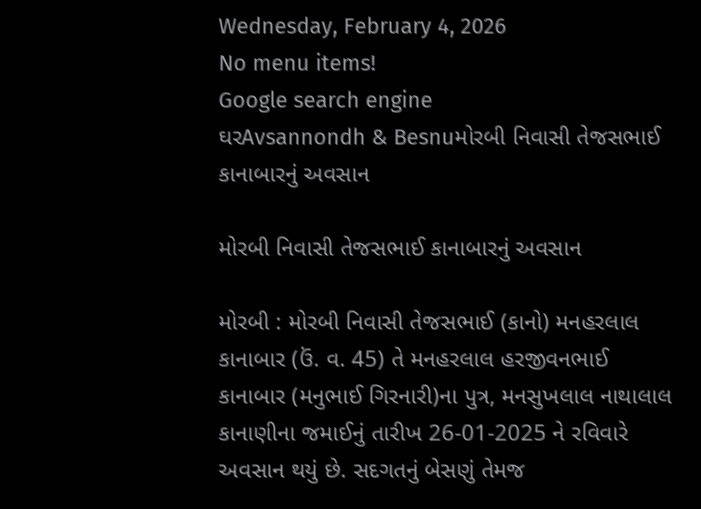Wednesday, February 4, 2026
No menu items!
Google search engine
ઘરAvsannondh & Besnuમોરબી નિવાસી તેજસભાઈ કાનાબારનું અવસાન

મોરબી નિવાસી તેજસભાઈ કાનાબારનું અવસાન

મોરબી : મોરબી નિવાસી તેજસભાઈ (કાનો) મનહરલાલ કાનાબાર (ઉં. વ. 45) તે મનહરલાલ હરજીવનભાઈ કાનાબાર (મનુભાઈ ગિરનારી)ના પુત્ર, મનસુખલાલ નાથાલાલ કાનાણીના જમાઈનું તારીખ 26-01-2025 ને રવિવારે અવસાન થયું છે. સદગતનું બેસણું તેમજ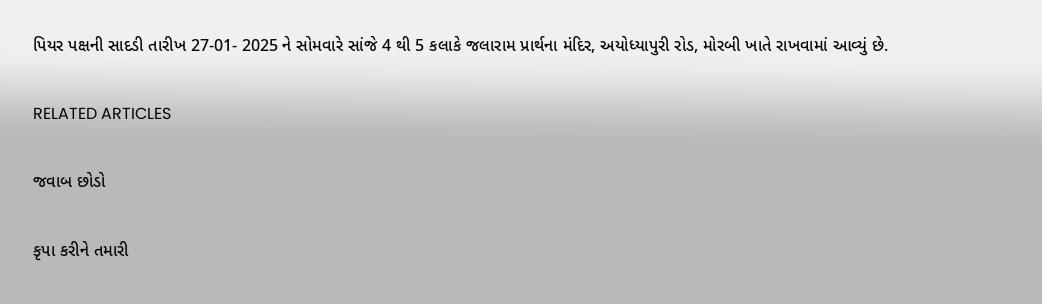પિયર પક્ષની સાદડી તારીખ 27-01- 2025 ને સોમવારે સાંજે 4 થી 5 કલાકે જલારામ પ્રાર્થના મંદિર, અયોધ્યાપુરી રોડ, મોરબી ખાતે રાખવામાં આવ્યું છે.

RELATED ARTICLES

જવાબ છોડો

કૃપા કરીને તમારી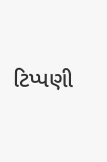ટિપ્પણી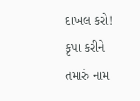દાખલ કરો!
કૃપા કરીને તમારું નામ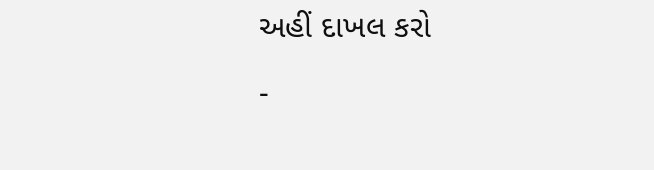અહીં દાખલ કરો

-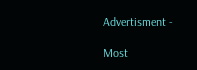Advertisment -

Most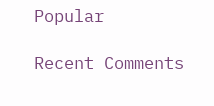Popular

Recent Comments